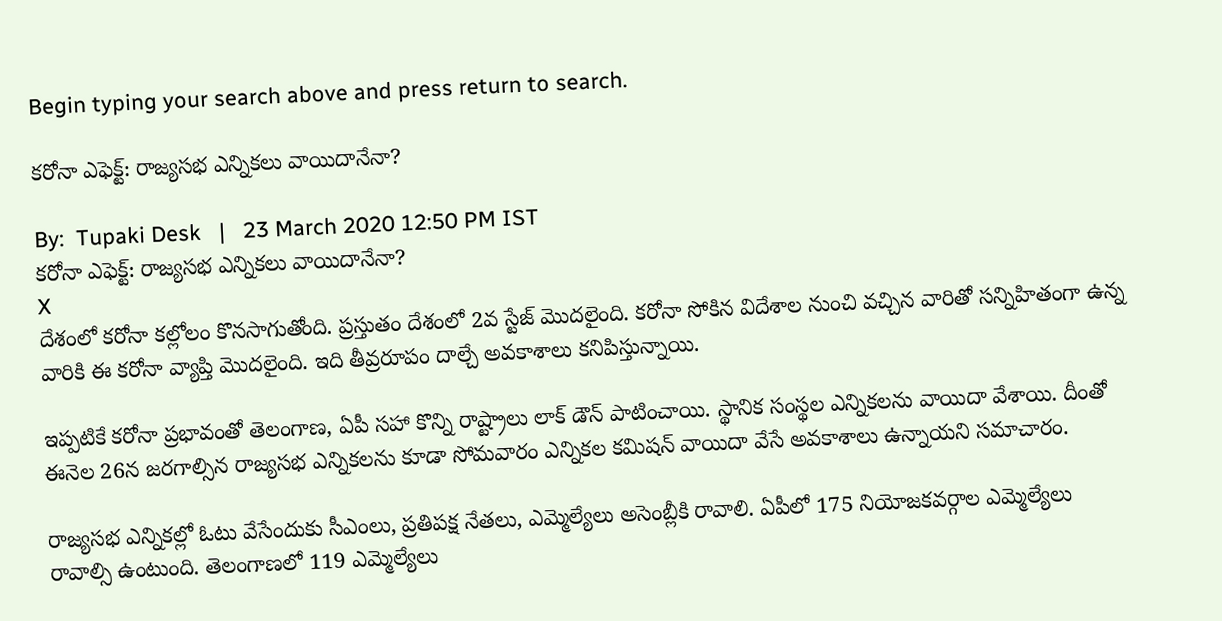Begin typing your search above and press return to search.

కరోనా ఎఫెక్ట్: రాజ్యసభ ఎన్నికలు వాయిదానేనా?

By:  Tupaki Desk   |   23 March 2020 12:50 PM IST
కరోనా ఎఫెక్ట్: రాజ్యసభ ఎన్నికలు వాయిదానేనా?
X
దేశంలో కరోనా కల్లోలం కొనసాగుతోంది. ప్రస్తుతం దేశంలో 2వ స్టేజ్ మొదలైంది. కరోనా సోకిన విదేశాల నుంచి వచ్చిన వారితో సన్నిహితంగా ఉన్న వారికి ఈ కరోనా వ్యాప్తి మొదలైంది. ఇది తీవ్రరూపం దాల్చే అవకాశాలు కనిపిస్తున్నాయి.

ఇప్పటికే కరోనా ప్రభావంతో తెలంగాణ, ఏపీ సహా కొన్ని రాష్ట్రాలు లాక్ డౌన్ పాటించాయి. స్థానిక సంస్థల ఎన్నికలను వాయిదా వేశాయి. దీంతో ఈనెల 26న జరగాల్సిన రాజ్యసభ ఎన్నికలను కూడా సోమవారం ఎన్నికల కమిషన్ వాయిదా వేసే అవకాశాలు ఉన్నాయని సమాచారం.

రాజ్యసభ ఎన్నికల్లో ఓటు వేసేందుకు సీఎంలు, ప్రతిపక్ష నేతలు, ఎమ్మెల్యేలు అసెంబ్లీకి రావాలి. ఏపీలో 175 నియోజకవర్గాల ఎమ్మెల్యేలు రావాల్సి ఉంటుంది. తెలంగాణలో 119 ఎమ్మెల్యేలు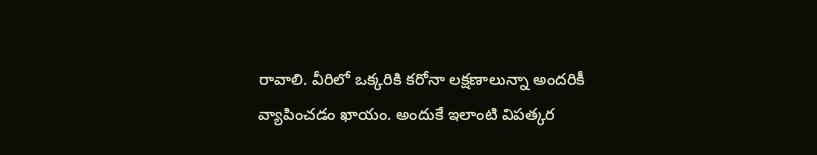రావాలి. వీరిలో ఒక్కరికి కరోనా లక్షణాలున్నా అందరికీ వ్యాపించడం ఖాయం. అందుకే ఇలాంటి విపత్కర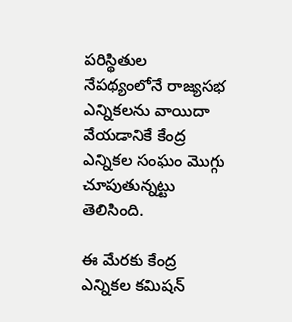పరిస్థితుల నేపథ్యంలోనే రాజ్యసభ ఎన్నికలను వాయిదా వేయడానికే కేంద్ర ఎన్నికల సంఘం మొగ్గు చూపుతున్నట్టు తెలిసింది.

ఈ మేరకు కేంద్ర ఎన్నికల కమిషన్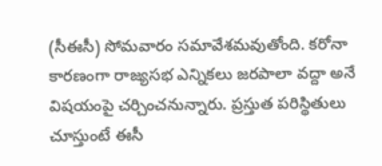(సీఈసీ) సోమవారం సమావేశమవుతోంది. కరోనా కారణంగా రాజ్యసభ ఎన్నికలు జరపాలా వద్దా అనే విషయంపై చర్చించనున్నారు. ప్రస్తుత పరిస్థితులు చూస్తుంటే ఈసీ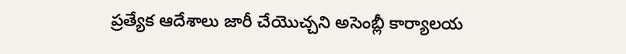ప్రత్యేక ఆదేశాలు జారీ చేయొచ్చని అసెంబ్లీ కార్యాలయ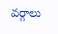వర్గాలు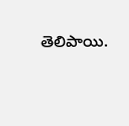తెలిపాయి.